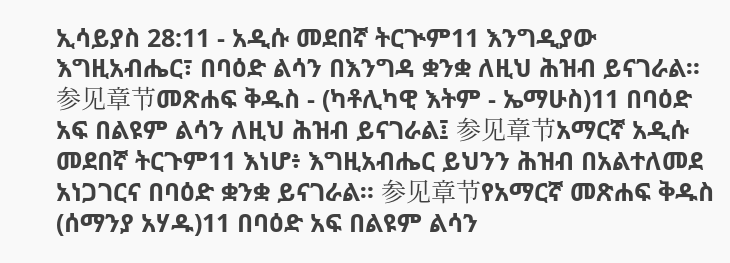ኢሳይያስ 28:11 - አዲሱ መደበኛ ትርጒም11 እንግዲያው እግዚአብሔር፣ በባዕድ ልሳን በእንግዳ ቋንቋ ለዚህ ሕዝብ ይናገራል። 参见章节መጽሐፍ ቅዱስ - (ካቶሊካዊ እትም - ኤማሁስ)11 በባዕድ አፍ በልዩም ልሳን ለዚህ ሕዝብ ይናገራል፤ 参见章节አማርኛ አዲሱ መደበኛ ትርጉም11 እነሆ፥ እግዚአብሔር ይህንን ሕዝብ በአልተለመደ አነጋገርና በባዕድ ቋንቋ ይናገራል። 参见章节የአማርኛ መጽሐፍ ቅዱስ (ሰማንያ አሃዱ)11 በባዕድ አፍ በልዩም ልሳን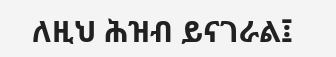ለዚህ ሕዝብ ይናገራል፤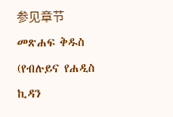参见章节መጽሐፍ ቅዱስ (የብሉይና የሐዲስ ኪዳን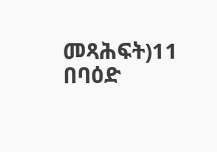መጻሕፍት)11 በባዕድ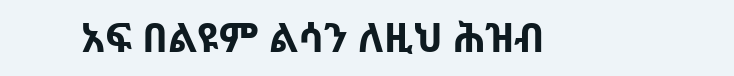አፍ በልዩም ልሳን ለዚህ ሕዝብ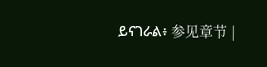ይናገራል፥ 参见章节 |